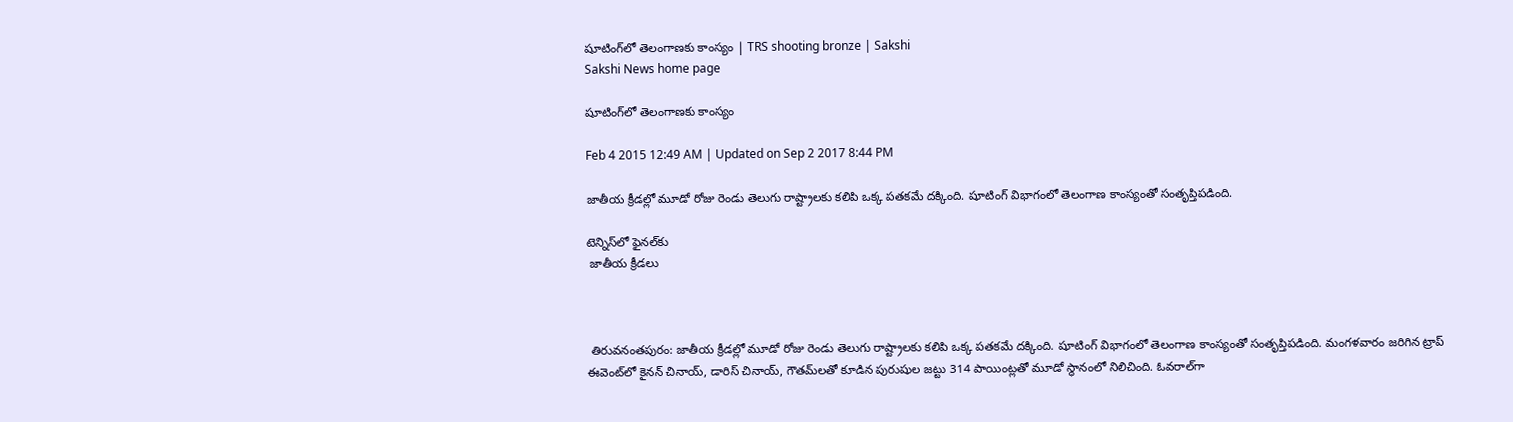షూటింగ్‌లో తెలంగాణకు కాంస్యం | TRS shooting bronze | Sakshi
Sakshi News home page

షూటింగ్‌లో తెలంగాణకు కాంస్యం

Feb 4 2015 12:49 AM | Updated on Sep 2 2017 8:44 PM

జాతీయ క్రీడల్లో మూడో రోజు రెండు తెలుగు రాష్ట్రాలకు కలిపి ఒక్క పతకమే దక్కింది. షూటింగ్ విభాగంలో తెలంగాణ కాంస్యంతో సంతృప్తిపడింది.

టెన్నిస్‌లో ఫైనల్‌కు
 జాతీయ క్రీడలు



 తిరువనంతపురం: జాతీయ క్రీడల్లో మూడో రోజు రెండు తెలుగు రాష్ట్రాలకు కలిపి ఒక్క పతకమే దక్కింది. షూటింగ్ విభాగంలో తెలంగాణ కాంస్యంతో సంతృప్తిపడింది. మంగళవారం జరిగిన ట్రాప్ ఈవెంట్‌లో కైనన్ చినాయ్, డారిస్ చినాయ్, గౌతమ్‌లతో కూడిన పురుషుల జట్టు 314 పాయింట్లతో మూడో స్థానంలో నిలిచింది. ఓవరాల్‌గా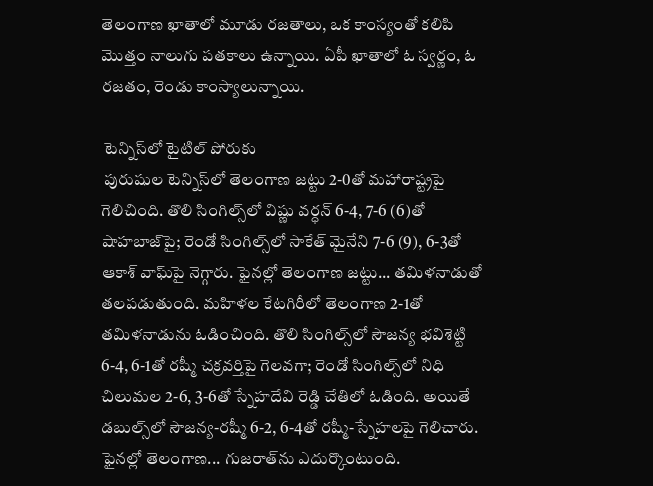తెలంగాణ ఖాతాలో మూడు రజతాలు, ఒక కాంస్యంతో కలిపి మొత్తం నాలుగు పతకాలు ఉన్నాయి. ఏపీ ఖాతాలో ఓ స్వర్ణం, ఓ రజతం, రెండు కాంస్యాలున్నాయి.

 టెన్నిస్‌లో టైటిల్ పోరుకు
 పురుషుల టెన్నిస్‌లో తెలంగాణ జట్టు 2-0తో మహారాష్ట్రపై గెలిచింది. తొలి సింగిల్స్‌లో విష్ణు వర్ధన్ 6-4, 7-6 (6)తో షాహబాజ్‌పై; రెండో సింగిల్స్‌లో సాకేత్ మైనేని 7-6 (9), 6-3తో ఆకాశ్ వాఘ్‌పై నెగ్గారు. ఫైనల్లో తెలంగాణ జట్టు... తమిళనాడుతో తలపడుతుంది. మహిళల కేటగిరీలో తెలంగాణ 2-1తో తమిళనాడును ఓడించింది. తొలి సింగిల్స్‌లో సౌజన్య భవిశెట్టి 6-4, 6-1తో రష్మీ చక్రవర్తిపై గెలవగా; రెండో సింగిల్స్‌లో నిధి చిలుమల 2-6, 3-6తో స్నేహదేవి రెడ్డి చేతిలో ఓడింది. అయితే డబుల్స్‌లో సౌజన్య-రష్మీ 6-2, 6-4తో రష్మీ-స్నేహలపై గెలిచారు. ఫైనల్లో తెలంగాణ... గుజరాత్‌ను ఎదుర్కొంటుంది.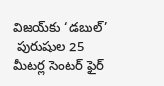విజయ్‌కు ‘డబుల్’
 పురుషుల 25 మీటర్ల సెంటర్ ఫైర్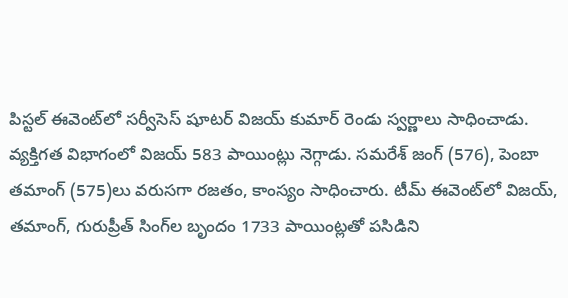పిస్టల్ ఈవెంట్‌లో సర్వీసెస్ షూటర్ విజయ్ కుమార్ రెండు స్వర్ణాలు సాధించాడు. వ్యక్తిగత విభాగంలో విజయ్ 583 పాయింట్లు నెగ్గాడు. సమరేశ్ జంగ్ (576), పెంబా తమాంగ్ (575)లు వరుసగా రజతం, కాంస్యం సాధించారు. టీమ్ ఈవెంట్‌లో విజయ్, తమాంగ్, గురుప్రీత్ సింగ్‌ల బృందం 1733 పాయింట్లతో పసిడిని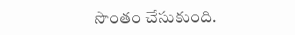సొంతం చేసుకుంది.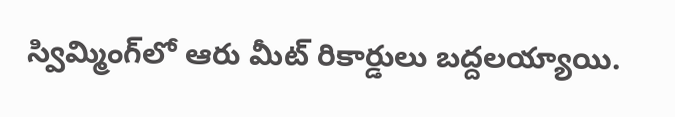స్విమ్మింగ్‌లో ఆరు మీట్ రికార్డులు బద్దలయ్యాయి.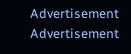Advertisement
Advertisement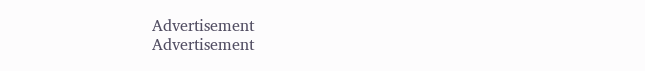Advertisement
Advertisement